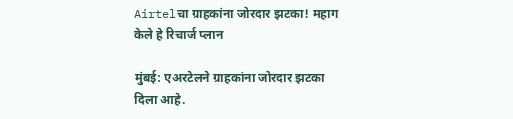Airtelचा ग्राहकांना जोरदार झटका! महाग केले हे रिचार्ज प्लान

मुंबई: एअरटेलने ग्राहकांना जोरदार झटका दिला आहे.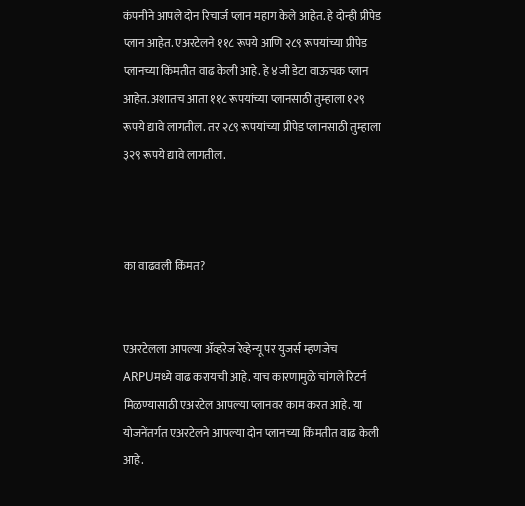कंपनीने आपले दोन रिचार्ज प्लान महाग केले आहेत. हे दोन्ही प्रीपेड प्लान आहेत. एअरटेलने ११८ रूपये आणि २८९ रूपयांच्या प्रीपेड प्लानच्या किंमतीत वाढ केली आहे. हे ४जी डेटा वाऊचक प्लान आहेत. अशातच आता ११८ रूपयांच्या प्लानसाठी तुम्हाला १२९ रूपये द्यावे लागतील. तर २८९ रूपयांच्या प्रीपेड प्लानसाठी तुम्हाला ३२९ रूपये द्यावे लागतील.



का वाढवली किंमत?


एअरटेलला आपल्या ॲव्हरेज रेव्हेन्यू पर युजर्स म्हणजेच ARPUमध्ये वाढ करायची आहे. याच कारणामुळे चांगले रिटर्न मिळण्यासाठी एअरटेल आपल्या प्लानवर काम करत आहे. या योजनेंतर्गत एअरटेलने आपल्या दोन प्लानच्या किंमतीत वाढ केली आहे.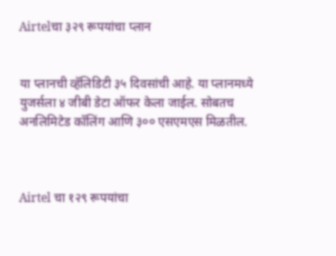Airtelचा ३२९ रूपयांचा प्लान


या प्लानची व्हॅलिडिटी ३५ दिवसांची आहे. या प्लानमध्ये युजर्सला ४ जीबी डेटा ऑफर केला जाईल. सोबतच अनलिमिटेड कॉलिंग आणि ३०० एसएमएस मिळतील.



Airtel चा १२९ रूपयांचा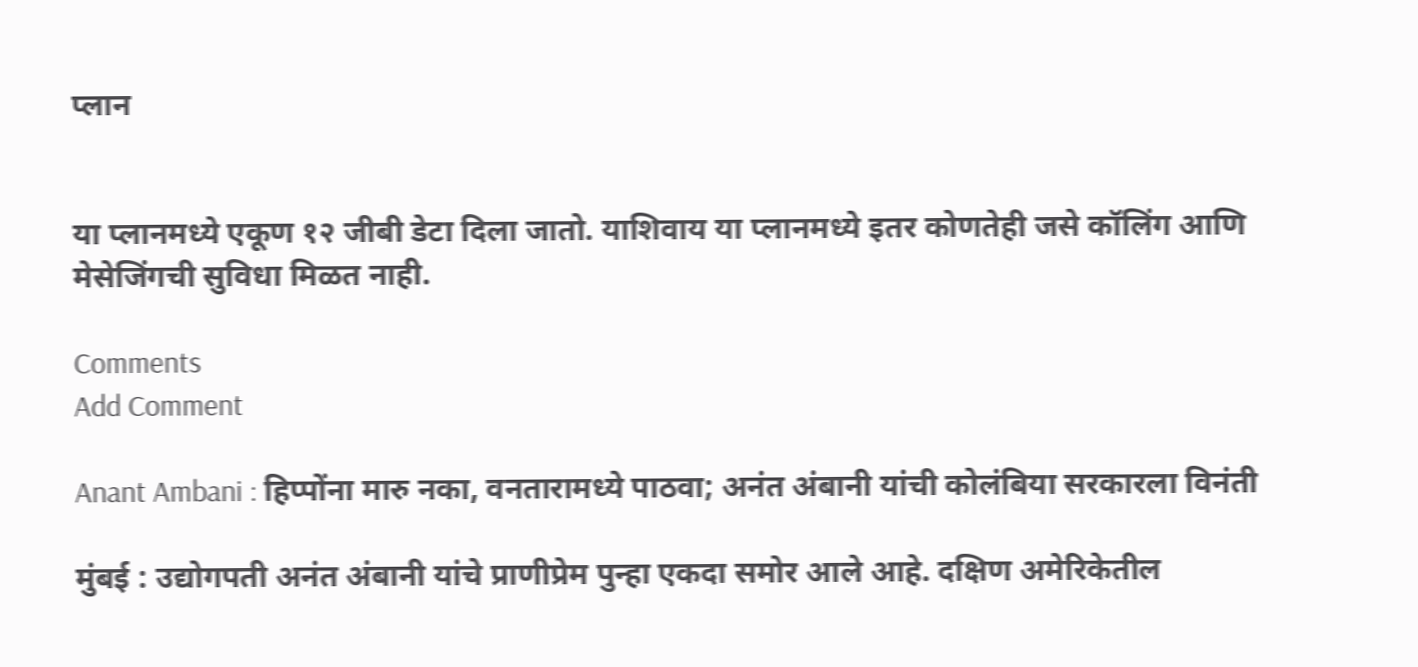प्लान


या प्लानमध्ये एकूण १२ जीबी डेटा दिला जातो. याशिवाय या प्लानमध्ये इतर कोणतेही जसे कॉलिंग आणि मेसेजिंगची सुविधा मिळत नाही.

Comments
Add Comment

Anant Ambani : हिप्पोंना मारु नका, वनतारामध्ये पाठवा; अनंत अंबानी यांची कोलंबिया सरकारला विनंती

मुंबई : उद्योगपती अनंत अंबानी यांचे प्राणीप्रेम पुन्हा एकदा समोर आले आहे. दक्षिण अमेरिकेतील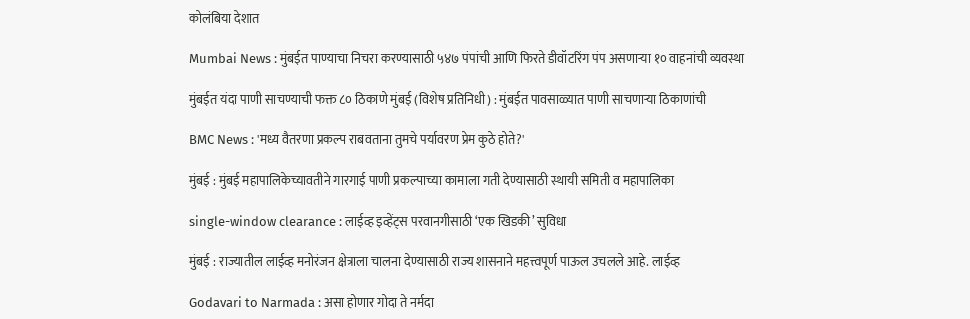कोलंबिया देशात

Mumbai News : मुंबईत पाण्याचा निचरा करण्यासाठी ५४७ पंपांची आणि फिरते डीवॉटरिंग पंप असणाऱ्या १० वाहनांची व्यवस्था

मुंबईत यंदा पाणी साचण्याची फक्त ८० ठिकाणे मुंबई (विशेष प्रतिनिधी) : मुंबईत पावसाळ्यात पाणी साचणाऱ्या ठिकाणांची

BMC News : 'मध्य वैतरणा प्रकल्प राबवताना तुमचे पर्यावरण प्रेम कुठे होते?'

मुंबई : मुंबई महापालिकेच्यावतीने गारगाई पाणी प्रकल्पाच्या कामाला गती देण्यासाठी स्थायी समिती व महापालिका

single-window clearance : लाईव्ह इव्हेंट्स परवानगीसाठी ‘एक खिडकी’ सुविधा

मुंबई : राज्यातील लाईव्ह मनोरंजन क्षेत्राला चालना देण्यासाठी राज्य शासनाने महत्त्वपूर्ण पाऊल उचलले आहे. लाईव्ह

Godavari to Narmada : असा होणार गोदा ते नर्मदा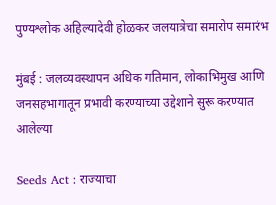पुण्यश्लोक अहिल्यादेवी होळकर जलयात्रेचा समारोप समारंभ

मुंबई : जलव्यवस्थापन अधिक गतिमान, लोकाभिमुख आणि जनसहभागातून प्रभावी करण्याच्या उद्देशाने सुरू करण्यात आलेल्या

Seeds Act : राज्याचा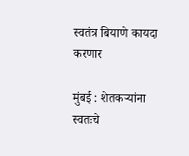स्वतंत्र बियाणे कायदा करणार

मुंबई : शेतकऱ्यांना स्वतःचे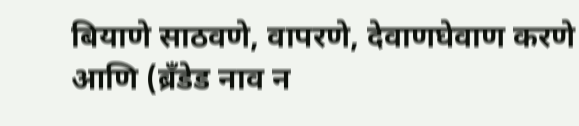बियाणे साठवणे, वापरणे, देवाणघेवाण करणे आणि (ब्रँडेड नाव न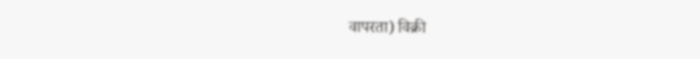वापरता) विक्री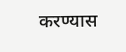करण्यास